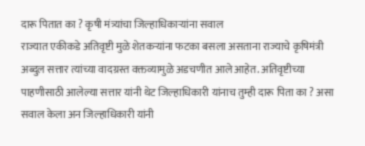दारू पितात का ? कृषी मंत्र्यांचा जिल्हाधिकाऱ्यांना सवाल
राज्यात एकीकडे अतिवृष्टी मुळे शेतकऱ्यांना फटका बसला असताना राज्याचे कृषिमंत्री अब्दुल सत्तार त्यांच्या वादग्रस्त वक्तव्यामुळे अडचणीत आले आहेत. अतिवृष्टीच्या पाहणीसाठी आलेल्या सत्तार यांनी थेट जिल्हाधिकारी यांनाच तुम्ही दारू पिता का ? असा सवाल केला अन जिल्हाधिकारी यांनी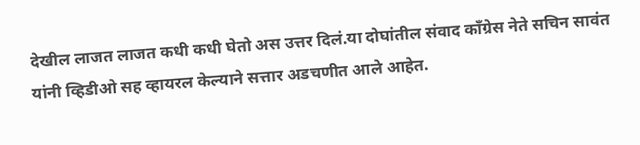देखील लाजत लाजत कधी कधी घेतो अस उत्तर दिलं.या दोघांतील संवाद काँग्रेस नेते सचिन सावंत यांनी व्हिडीओ सह व्हायरल केल्याने सत्तार अडचणीत आले आहेत.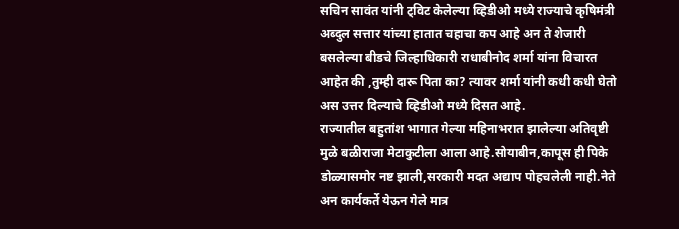सचिन सावंत यांनी ट्विट केलेल्या व्हिडीओ मध्ये राज्याचे कृषिमंत्री अब्दुल सत्तार यांच्या हातात चहाचा कप आहे अन ते शेजारी बसलेल्या बीडचे जिल्हाधिकारी राधाबीनोद शर्मा यांना विचारत आहेत की ,तुम्ही दारू पिता का? त्यावर शर्मा यांनी कधी कधी घेतो अस उत्तर दिल्याचे व्हिडीओ मध्ये दिसत आहे.
राज्यातील बहुतांश भागात गेल्या महिनाभरात झालेल्या अतिवृष्टी मुळे बळीराजा मेटाकुटीला आला आहे.सोयाबीन,कापूस ही पिके डोळ्यासमोर नष्ट झाली,सरकारी मदत अद्याप पोहचलेली नाही.नेते अन कार्यकर्ते येऊन गेले मात्र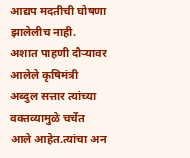आद्यप मदतीची घोषणा झालेलीच नाही.
अशात पाहणी दौऱ्यावर आलेले कृषिमंत्री अब्दुल सत्तार त्यांच्या वक्तव्यामुळे चर्चेत आले आहेत.त्यांचा अन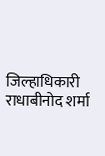जिल्हाधिकारी राधाबीनोद शर्मा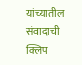यांच्यातील संवादाची क्लिप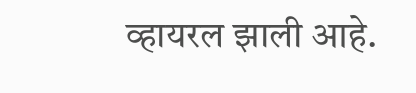व्हायरल झाली आहे.